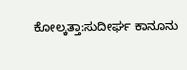ಕೋಲ್ಕತ್ತಾ:ಸುದೀರ್ಘ ಕಾನೂನು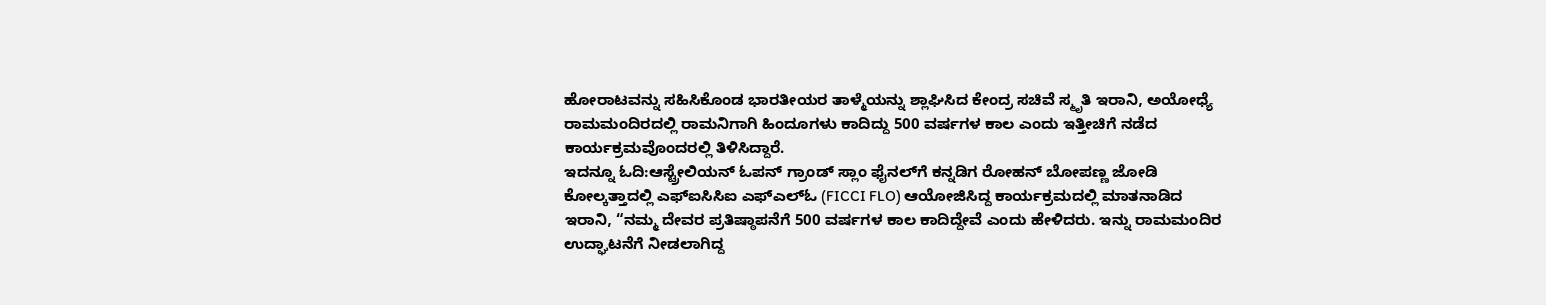ಹೋರಾಟವನ್ನು ಸಹಿಸಿಕೊಂಡ ಭಾರತೀಯರ ತಾಳ್ಮೆಯನ್ನು ಶ್ಲಾಘಿಸಿದ ಕೇಂದ್ರ ಸಚಿವೆ ಸ್ಮೃತಿ ಇರಾನಿ, ಅಯೋಧ್ಯೆ ರಾಮಮಂದಿರದಲ್ಲಿ ರಾಮನಿಗಾಗಿ ಹಿಂದೂಗಳು ಕಾದಿದ್ದು 500 ವರ್ಷಗಳ ಕಾಲ ಎಂದು ಇತ್ತೀಚಿಗೆ ನಡೆದ ಕಾರ್ಯಕ್ರಮವೊಂದರಲ್ಲಿ ತಿಳಿಸಿದ್ದಾರೆ.
ಇದನ್ನೂ ಓದಿ:ಆಸ್ಟ್ರೇಲಿಯನ್ ಓಪನ್ ಗ್ರಾಂಡ್ ಸ್ಲಾಂ ಫೈನಲ್‌ಗೆ ಕನ್ನಡಿಗ ರೋಹನ್ ಬೋಪಣ್ಣ ಜೋಡಿ
ಕೋಲ್ಕತ್ತಾದಲ್ಲಿ ಎಫ್ಐಸಿಸಿಐ ಎಫ್ಎಲ್ಓ (FICCI FLO) ಆಯೋಜಿಸಿದ್ದ ಕಾರ್ಯಕ್ರಮದಲ್ಲಿ ಮಾತನಾಡಿದ ಇರಾನಿ, “ನಮ್ಮ ದೇವರ ಪ್ರತಿಷ್ಠಾಪನೆಗೆ 500 ವರ್ಷಗಳ ಕಾಲ ಕಾದಿದ್ದೇವೆ ಎಂದು ಹೇಳಿದರು. ಇನ್ನು ರಾಮಮಂದಿರ ಉದ್ಘಾಟನೆಗೆ ನೀಡಲಾಗಿದ್ದ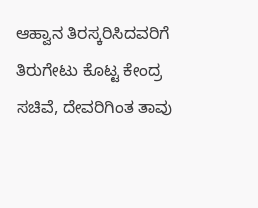ಆಹ್ವಾನ ತಿರಸ್ಕರಿಸಿದವರಿಗೆ ತಿರುಗೇಟು ಕೊಟ್ಟ ಕೇಂದ್ರ ಸಚಿವೆ, ದೇವರಿಗಿಂತ ತಾವು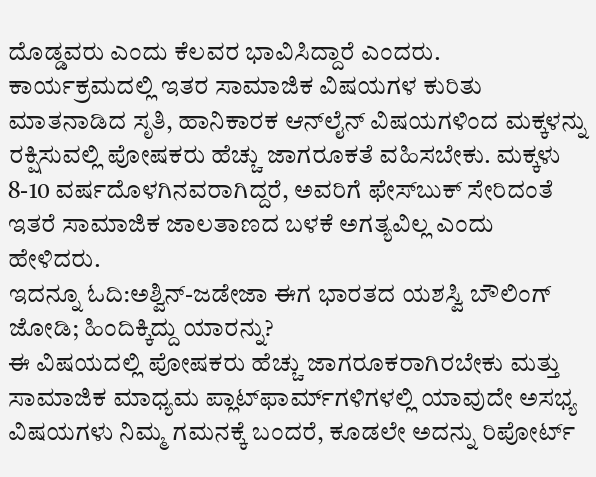ದೊಡ್ಡವರು ಎಂದು ಕೆಲವರ ಭಾವಿಸಿದ್ದಾರೆ ಎಂದರು.
ಕಾರ್ಯಕ್ರಮದಲ್ಲಿ ಇತರ ಸಾಮಾಜಿಕ ವಿಷಯಗಳ ಕುರಿತು ಮಾತನಾಡಿದ ಸೃತಿ, ಹಾನಿಕಾರಕ ಆನ್‌ಲೈನ್ ವಿಷಯಗಳಿಂದ ಮಕ್ಕಳನ್ನು ರಕ್ಷಿಸುವಲ್ಲಿ ಪೋಷಕರು ಹೆಚ್ಚು ಜಾಗರೂಕತೆ ವಹಿಸಬೇಕು. ಮಕ್ಕಳು 8-10 ವರ್ಷದೊಳಗಿನವರಾಗಿದ್ದರೆ, ಅವರಿಗೆ ಫೇಸ್‌ಬುಕ್‌ ಸೇರಿದಂತೆ ಇತರೆ ಸಾಮಾಜಿಕ ಜಾಲತಾಣದ ಬಳಕೆ ಅಗತ್ಯವಿಲ್ಲ ಎಂದು ಹೇಳಿದರು.
ಇದನ್ನೂ ಓದಿ:ಅಶ್ವಿನ್-ಜಡೇಜಾ ಈಗ ಭಾರತದ ಯಶಸ್ವಿ ಬೌಲಿಂಗ್ ಜೋಡಿ; ಹಿಂದಿಕ್ಕಿದ್ದು ಯಾರನ್ನು?
ಈ ವಿಷಯದಲ್ಲಿ ಪೋಷಕರು ಹೆಚ್ಚು ಜಾಗರೂಕರಾಗಿರಬೇಕು ಮತ್ತು ಸಾಮಾಜಿಕ ಮಾಧ್ಯಮ ಪ್ಲಾಟ್‌ಫಾರ್ಮ್‌ಗಳಿಗಳಲ್ಲಿ ಯಾವುದೇ ಅಸಭ್ಯ ವಿಷಯಗಳು ನಿಮ್ಮ ಗಮನಕ್ಕೆ ಬಂದರೆ, ಕೂಡಲೇ ಅದನ್ನು ರಿಪೋರ್ಟ್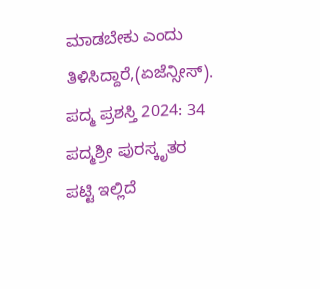ಮಾಡಬೇಕು ಎಂದು ತಿಳಿಸಿದ್ದಾರೆ,(ಏಜೆನ್ಸೀಸ್).
ಪದ್ಮ ಪ್ರಶಸ್ತಿ 2024: 34 ಪದ್ಮಶ್ರೀ ಪುರಸ್ಕೃತರ ಪಟ್ಟಿ ಇಲ್ಲಿದೆ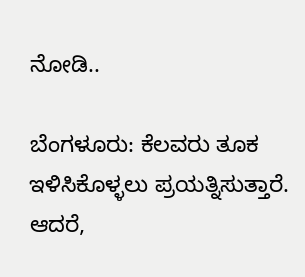ನೋಡಿ..

ಬೆಂಗಳೂರು: ಕೆಲವರು ತೂಕ ಇಳಿಸಿಕೊಳ್ಳಲು ಪ್ರಯತ್ನಿಸುತ್ತಾರೆ. ಆದರೆ,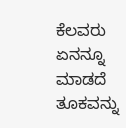ಕೆಲವರು ಏನನ್ನೂ ಮಾಡದೆ ತೂಕವನ್ನು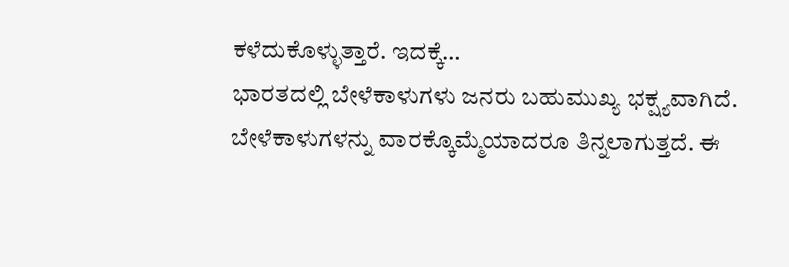ಕಳೆದುಕೊಳ್ಳುತ್ತಾರೆ. ಇದಕ್ಕೆ…
ಭಾರತದಲ್ಲಿ ಬೇಳೆಕಾಳುಗಳು ಜನರು ಬಹುಮುಖ್ಯ ಭಕ್ಷ್ಯವಾಗಿದೆ. ಬೇಳೆಕಾಳುಗಳನ್ನು ವಾರಕ್ಕೊಮ್ಮೆಯಾದರೂ ತಿನ್ನಲಾಗುತ್ತದೆ. ಈ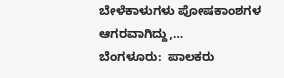ಬೇಳೆಕಾಳುಗಳು ಪೋಷಕಾಂಶಗಳ ಆಗರವಾಗಿದ್ದು,…
ಬೆಂಗಳೂರು:  ಪಾಲಕರು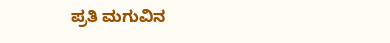ಪ್ರತಿ ಮಗುವಿನ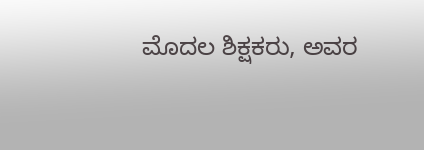ಮೊದಲ ಶಿಕ್ಷಕರು, ಅವರ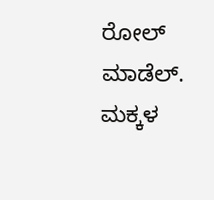ರೋಲ್ ಮಾಡೆಲ್. ಮಕ್ಕಳ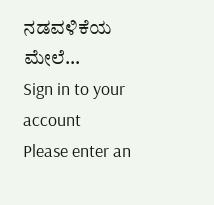ನಡವಳಿಕೆಯ ಮೇಲೆ…
Sign in to your account
Please enter an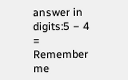answer in digits:5 − 4 =
Remember me